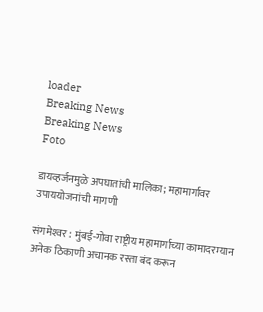loader
Breaking News
Breaking News
Foto

डायव्हर्जनमुळे अपघातांची मालिका; महामार्गावर उपाययोजनांची मागणी

संगमेश्‍वर : मुंबई-गोवा राष्ट्रीय महामार्गाच्या कामादरम्यान अनेक ठिकाणी अचानक रस्ता बंद करून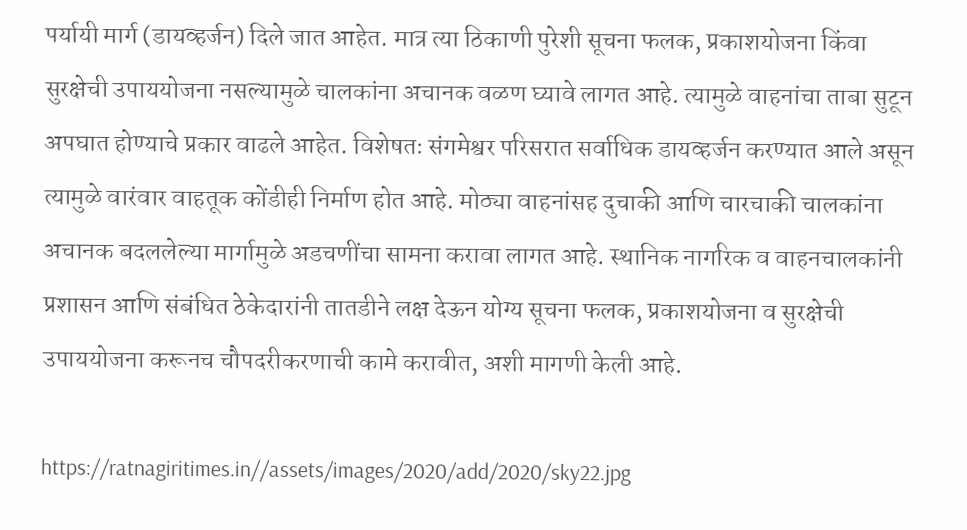पर्यायी मार्ग (डायव्हर्जन) दिले जात आहेत. मात्र त्या ठिकाणी पुरेशी सूचना फलक, प्रकाशयोजना किंवा सुरक्षेची उपाययोजना नसल्यामुळे चालकांना अचानक वळण घ्यावे लागत आहे. त्यामुळे वाहनांचा ताबा सुटून अपघात होण्याचे प्रकार वाढले आहेत. विशेषतः संगमेश्वर परिसरात सर्वाधिक डायव्हर्जन करण्यात आले असून त्यामुळे वारंवार वाहतूक कोंडीही निर्माण होत आहे. मोठ्या वाहनांसह दुचाकी आणि चारचाकी चालकांना अचानक बदललेल्या मार्गामुळे अडचणींचा सामना करावा लागत आहे. स्थानिक नागरिक व वाहनचालकांनी प्रशासन आणि संबंधित ठेकेदारांनी तातडीने लक्ष देऊन योग्य सूचना फलक, प्रकाशयोजना व सुरक्षेची उपाययोजना करूनच चौपदरीकरणाची कामे करावीत, अशी मागणी केली आहे.

https://ratnagiritimes.in//assets/images/2020/add/2020/sky22.jpg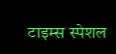टाइम्स स्पेशल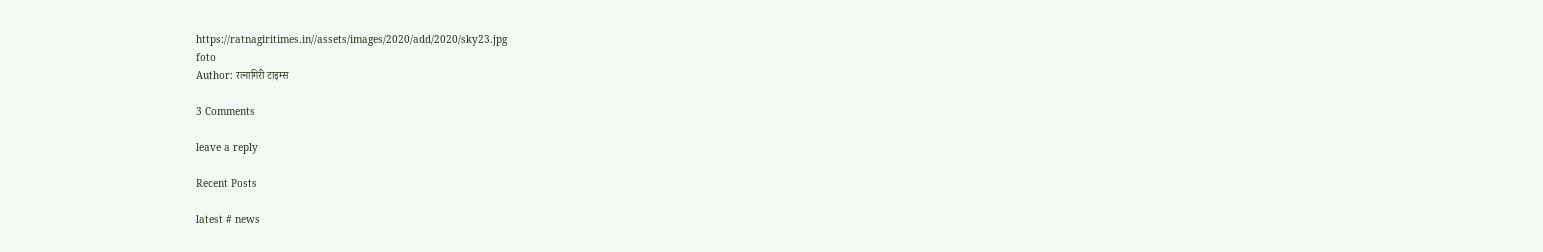https://ratnagiritimes.in//assets/images/2020/add/2020/sky23.jpg
foto
Author: रत्नागिरी टाइम्स

3 Comments

leave a reply

Recent Posts

latest # news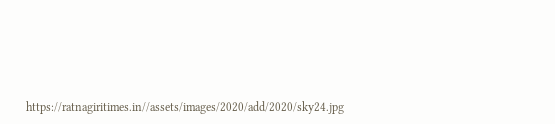https://ratnagiritimes.in//assets/images/2020/add/2020/sky24.jpg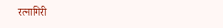रत्नागिरी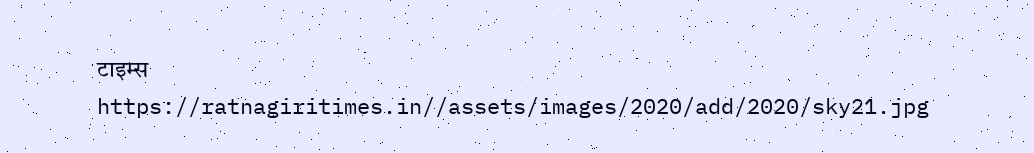टाइम्स
https://ratnagiritimes.in//assets/images/2020/add/2020/sky21.jpg